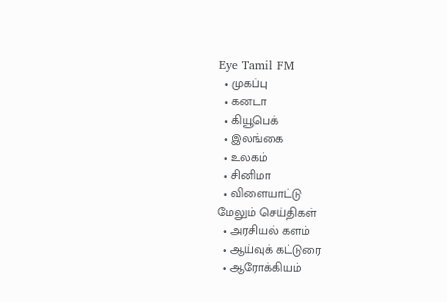Eye Tamil FM
  • முகப்பு
  • கனடா
  • கியூபெக்
  • இலங்கை
  • உலகம்
  • சினிமா
  • விளையாட்டு
மேலும் செய்திகள்
  • அரசியல் களம்
  • ஆய்வுக் கட்டுரை
  • ஆரோக்கியம்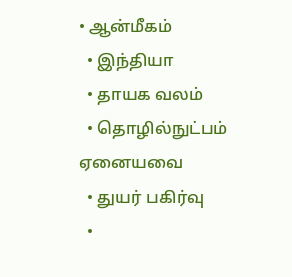• ஆன்மீகம்
  • இந்தியா
  • தாயக வலம்
  • தொழில்நுட்பம்
ஏனையவை
  • துயர் பகிர்வு
  •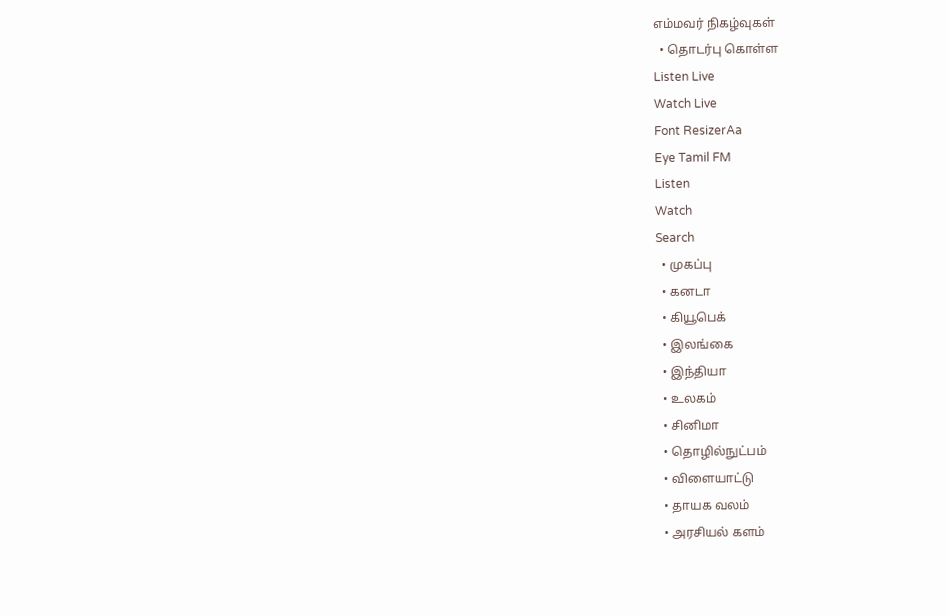எம்மவர் நிகழ்வுகள்
  • தொடர்பு கொள்ள
Listen Live
Watch Live
Font ResizerAa
Eye Tamil FM
Listen
Watch
Search
  • முகப்பு
  • கனடா
  • கியூபெக்
  • இலங்கை
  • இந்தியா
  • உலகம்
  • சினிமா
  • தொழில்நுட்பம்
  • விளையாட்டு
  • தாயக வலம்
  • அரசியல் களம்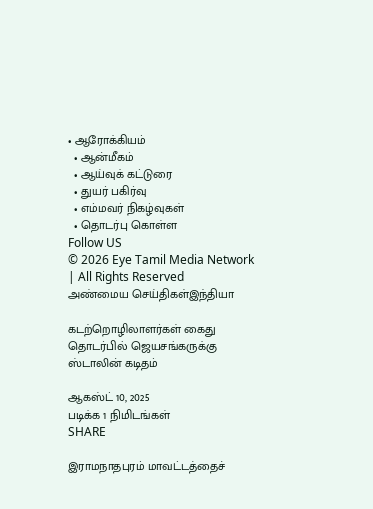• ஆரோக்கியம்
  • ஆன்மீகம்
  • ஆய்வுக் கட்டுரை
  • துயர் பகிர்வு
  • எம்மவர் நிகழ்வுகள்
  • தொடர்பு கொள்ள
Follow US
© 2026 Eye Tamil Media Network | All Rights Reserved
அண்மைய செய்திகள்இந்தியா

கடற்றொழிலாளர்கள் கைது தொடர்பில் ஜெயசங்கருக்கு ஸ்டாலின் கடிதம்

ஆகஸ்ட் 10, 2025
படிக்க 1 நிமிடங்கள்
SHARE

இராமநாதபுரம் மாவட்டத்தைச்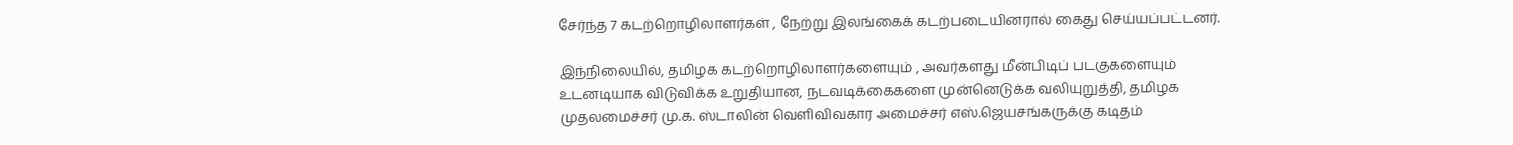சேர்ந்த 7 கடற்றொழிலாளர்கள் , நேற்று இலங்கைக் கடற்படையினரால் கைது செய்யப்பட்டனர்.

இந்நிலையில், தமிழக கடற்றொழிலாளர்களையும் , அவர்களது மீன்பிடிப் படகுகளையும் உடனடியாக விடுவிக்க உறுதியான, நடவடிக்கைகளை முன்னெடுக்க வலியுறுத்தி, தமிழக முதலமைச்சர் மு.க. ஸ்டாலின் வெளிவிவகார அமைச்சர் எஸ்.ஜெயசங்கருக்கு கடிதம்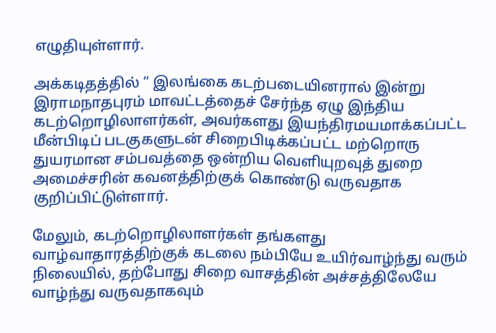எழுதியுள்ளார்.

அக்கடிதத்தில் “ இலங்கை கடற்படையினரால் இன்று இராமநாதபுரம் மாவட்டத்தைச் சேர்ந்த ஏழு இந்திய கடற்றொழிலாளர்கள், அவர்களது இயந்திரமயமாக்கப்பட்ட மீன்பிடிப் படகுகளுடன் சிறைபிடிக்கப்பட்ட மற்றொரு துயரமான சம்பவத்தை ஒன்றிய வெளியுறவுத் துறை அமைச்சரின் கவனத்திற்குக் கொண்டு வருவதாக குறிப்பிட்டுள்ளார்.

மேலும், கடற்றொழிலாளர்கள் தங்களது வாழ்வாதாரத்திற்குக் கடலை நம்பியே உயிர்வாழ்ந்து வரும் நிலையில், தற்போது சிறை வாசத்தின் அச்சத்திலேயே வாழ்ந்து வருவதாகவும்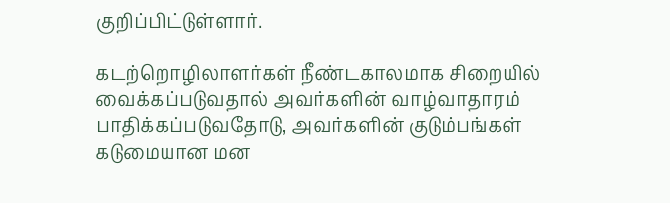குறிப்பிட்டுள்ளார்.

கடற்றொழிலாளர்கள் நீண்டகாலமாக சிறையில் வைக்கப்படுவதால் அவர்களின் வாழ்வாதாரம் பாதிக்கப்படுவதோடு, அவர்களின் குடும்பங்கள் கடுமையான மன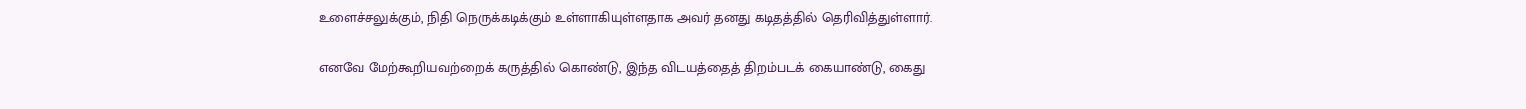உளைச்சலுக்கும், நிதி நெருக்கடிக்கும் உள்ளாகியுள்ளதாக அவர் தனது கடிதத்தில் தெரிவித்துள்ளார்.

எனவே மேற்கூறியவற்றைக் கருத்தில் கொண்டு, இந்த விடயத்தைத் திறம்படக் கையாண்டு, கைது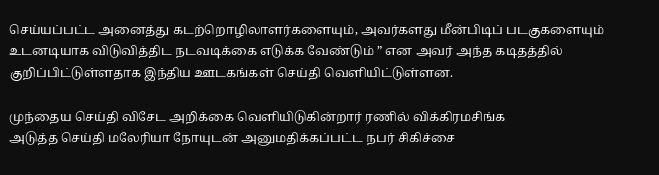செய்யப்பட்ட அனைத்து கடற்றொழிலாளர்களையும், அவர்களது மீன்பிடிப் படகுகளையும் உடனடியாக விடுவித்திட நடவடிக்கை எடுக்க வேண்டும் ” என அவர் அந்த கடிதத்தில் குறிப்பிட்டுள்ளதாக இந்திய ஊடகங்கள் செய்தி வெளியிட்டுள்ளன.

முந்தைய செய்தி விசேட அறிக்கை வெளியிடுகின்றார் ரணில் விக்கிரமசிங்க
அடுத்த செய்தி மலேரியா நோயுடன் அனுமதிக்கப்பட்ட நபர் சிகிச்சை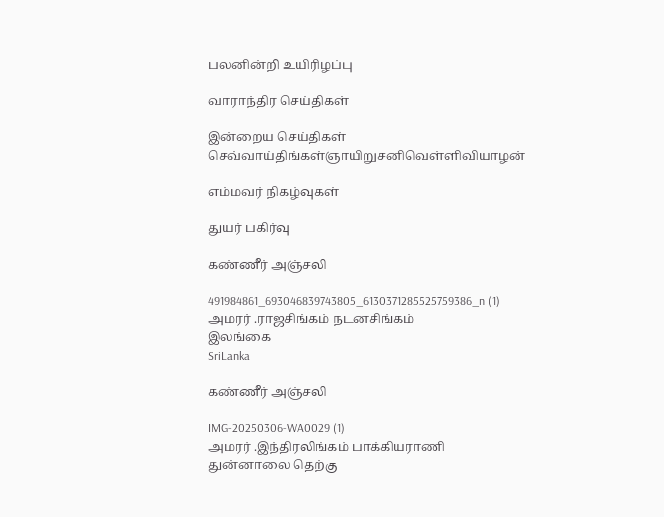பலனின்றி உயிரிழப்பு

வாராந்திர செய்திகள்

இன்றைய செய்திகள்
செவ்வாய்திங்கள்ஞாயிறுசனிவெள்ளிவியாழன்

எம்மவர் நிகழ்வுகள்

துயர் பகிர்வு

கண்ணீர் அஞ்சலி

491984861_693046839743805_6130371285525759386_n (1)
அமரர் .ராஜசிங்கம் நடனசிங்கம்
இலங்கை
SriLanka

கண்ணீர் அஞ்சலி

IMG-20250306-WA0029 (1)
அமரர் .இந்திரலிங்கம் பாக்கியராணி
துன்னாலை தெற்கு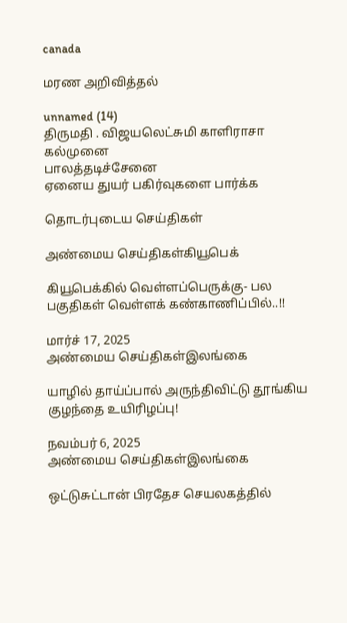canada

மரண அறிவித்தல்

unnamed (14)
திருமதி . விஜயலெட்சுமி காளிராசா
கல்முனை
பாலத்தடிச்சேனை
ஏனைய துயர் பகிர்வுகளை பார்க்க

தொடர்புடைய செய்திகள்

அண்மைய செய்திகள்கியூபெக்

கியூபெக்கில் வெள்ளப்பெருக்கு- பல பகுதிகள் வெள்ளக் கண்காணிப்பில்..!!

மார்ச் 17, 2025
அண்மைய செய்திகள்இலங்கை

யாழில் தாய்ப்பால் அருந்திவிட்டு தூங்கிய குழந்தை உயிரிழப்பு!

நவம்பர் 6, 2025
அண்மைய செய்திகள்இலங்கை

ஒட்டுசுட்டான் பிரதேச செயலகத்தில்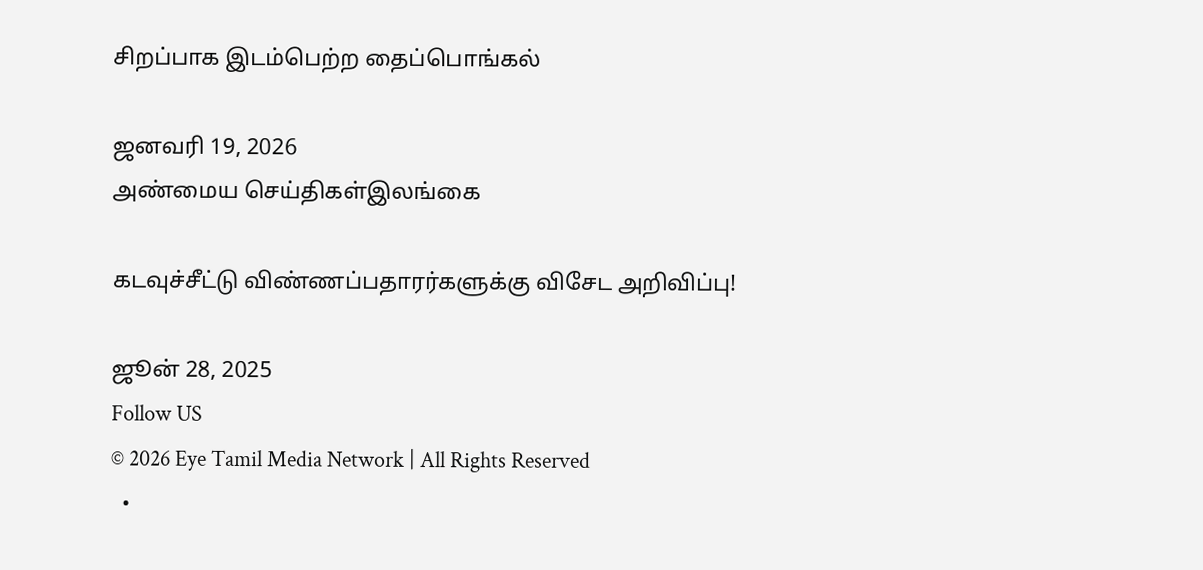சிறப்பாக இடம்பெற்ற தைப்பொங்கல்

ஜனவரி 19, 2026
அண்மைய செய்திகள்இலங்கை

கடவுச்சீட்டு விண்ணப்பதாரர்களுக்கு விசேட அறிவிப்பு!

ஜூன் 28, 2025
Follow US
© 2026 Eye Tamil Media Network | All Rights Reserved
  •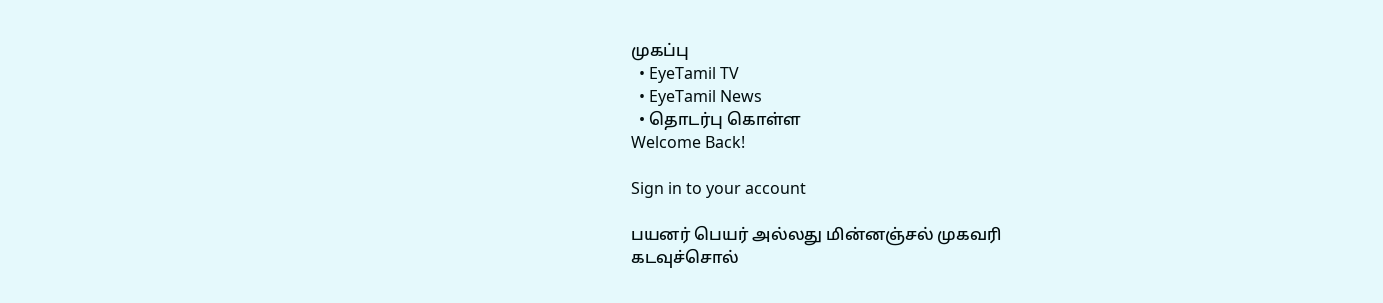முகப்பு
  • EyeTamil TV
  • EyeTamil News
  • தொடர்பு கொள்ள
Welcome Back!

Sign in to your account

பயனர் பெயர் அல்லது மின்னஞ்சல் முகவரி
கடவுச்சொல்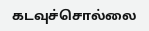கடவுச்சொல்லை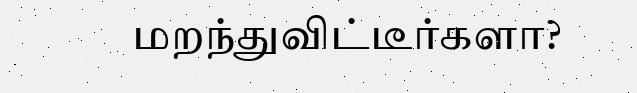மறந்துவிட்டீர்களா?